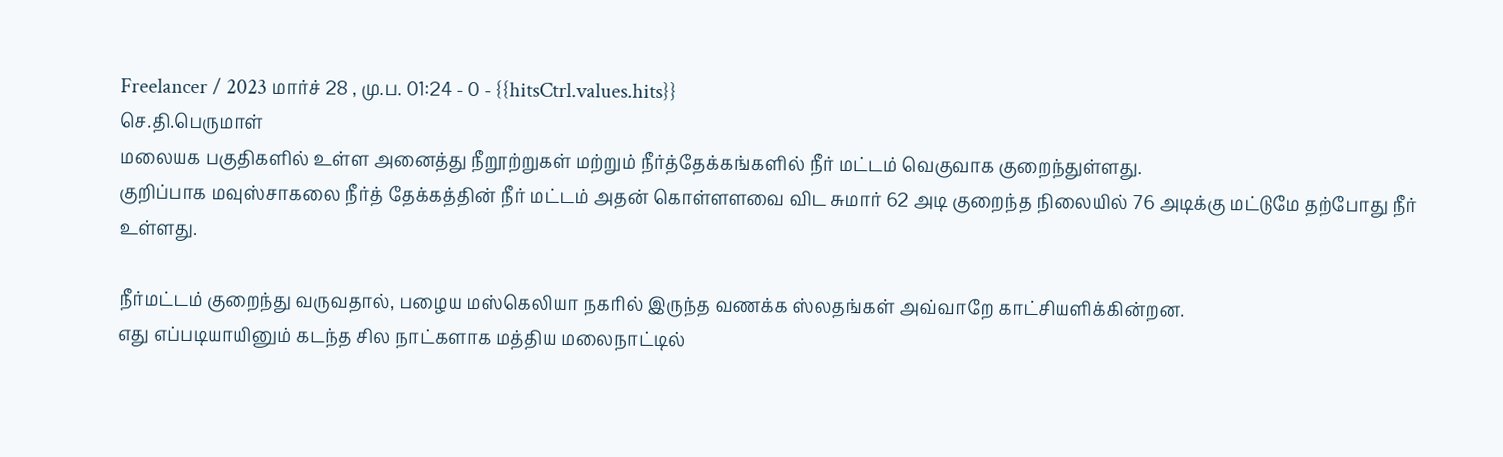Freelancer / 2023 மார்ச் 28 , மு.ப. 01:24 - 0 - {{hitsCtrl.values.hits}}
செ.தி.பெருமாள்
மலையக பகுதிகளில் உள்ள அனைத்து நீறூற்றுகள் மற்றும் நீர்த்தேக்கங்களில் நீர் மட்டம் வெகுவாக குறைந்துள்ளது.
குறிப்பாக மவுஸ்சாகலை நீர்த் தேக்கத்தின் நீர் மட்டம் அதன் கொள்ளளவை விட சுமார் 62 அடி குறைந்த நிலையில் 76 அடிக்கு மட்டுமே தற்போது நீர் உள்ளது.

நீர்மட்டம் குறைந்து வருவதால், பழைய மஸ்கெலியா நகரில் இருந்த வணக்க ஸ்லதங்கள் அவ்வாறே காட்சியளிக்கின்றன.
எது எப்படியாயினும் கடந்த சில நாட்களாக மத்திய மலைநாட்டில்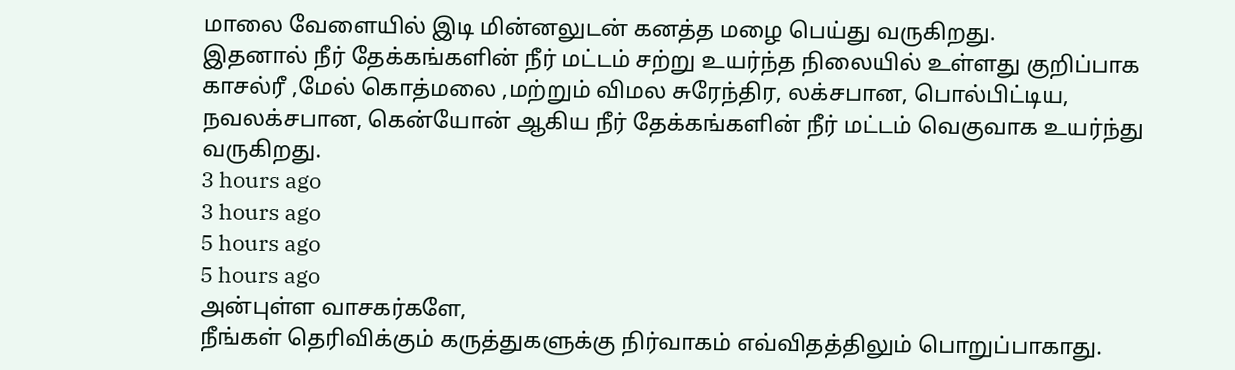மாலை வேளையில் இடி மின்னலுடன் கனத்த மழை பெய்து வருகிறது.
இதனால் நீர் தேக்கங்களின் நீர் மட்டம் சற்று உயர்ந்த நிலையில் உள்ளது குறிப்பாக காசல்ரீ ,மேல் கொத்மலை ,மற்றும் விமல சுரேந்திர, லக்சபான, பொல்பிட்டிய, நவலக்சபான, கென்யோன் ஆகிய நீர் தேக்கங்களின் நீர் மட்டம் வெகுவாக உயர்ந்து வருகிறது.
3 hours ago
3 hours ago
5 hours ago
5 hours ago
அன்புள்ள வாசகர்களே,
நீங்கள் தெரிவிக்கும் கருத்துகளுக்கு நிர்வாகம் எவ்விதத்திலும் பொறுப்பாகாது.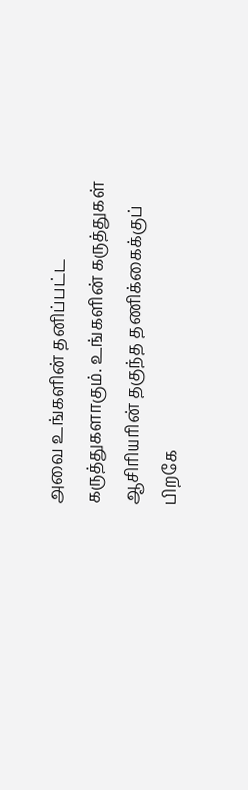அவை உங்களின் தனிப்பட்ட கருத்துகளாகும். உங்களின் கருத்துகள் ஆசிரியரின் தகுந்த தணிக்கைக்குப் பிறகே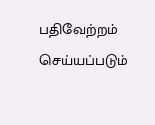பதிவேற்றம் செய்யப்படும்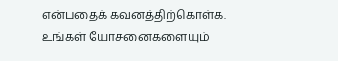என்பதைக் கவனத்திற்கொள்க. உங்கள் யோசனைகளையும்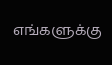எங்களுக்கு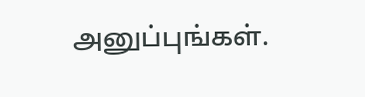அனுப்புங்கள்.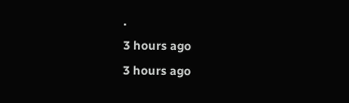.
3 hours ago
3 hours ago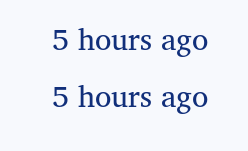5 hours ago
5 hours ago